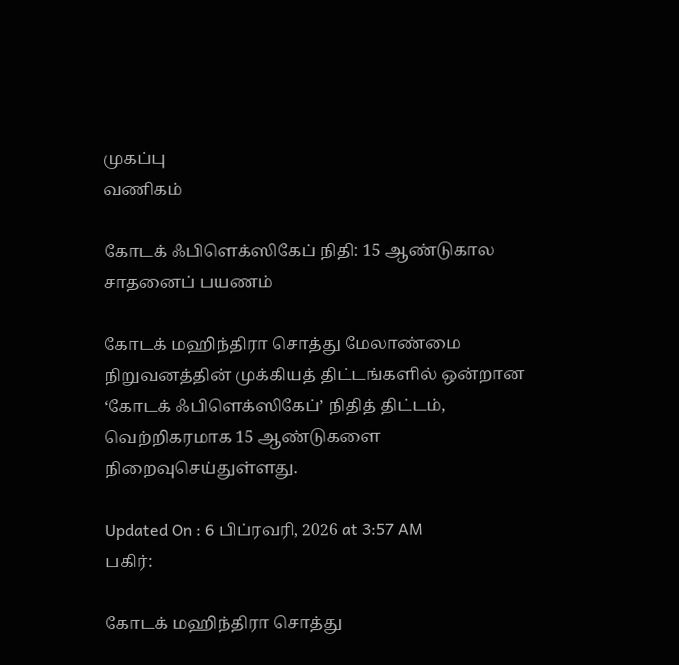முகப்பு
வணிகம்

கோடக் ஃபிளெக்ஸிகேப் நிதி: 15 ஆண்டுகால சாதனைப் பயணம்

கோடக் மஹிந்திரா சொத்து மேலாண்மை நிறுவனத்தின் முக்கியத் திட்டங்களில் ஒன்றான ‘கோடக் ஃபிளெக்ஸிகேப்’ நிதித் திட்டம், வெற்றிகரமாக 15 ஆண்டுகளை நிறைவுசெய்துள்ளது.

Updated On : 6 பிப்ரவரி, 2026 at 3:57 AM
பகிர்:

கோடக் மஹிந்திரா சொத்து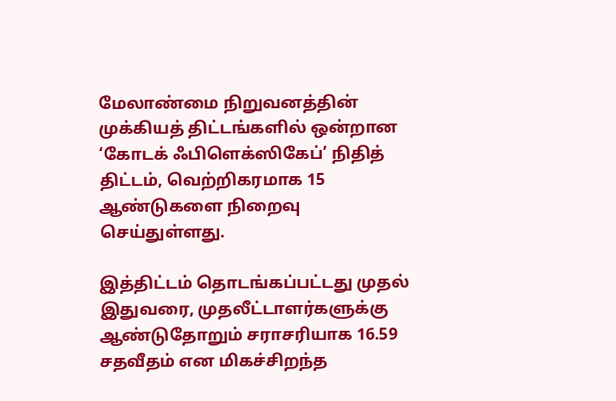மேலாண்மை நிறுவனத்தின் முக்கியத் திட்டங்களில் ஒன்றான ‘கோடக் ஃபிளெக்ஸிகேப்’ நிதித் திட்டம், வெற்றிகரமாக 15 ஆண்டுகளை நிறைவு செய்துள்ளது.

இத்திட்டம் தொடங்கப்பட்டது முதல் இதுவரை, முதலீட்டாளர்களுக்கு ஆண்டுதோறும் சராசரியாக 16.59 சதவீதம் என மிகச்சிறந்த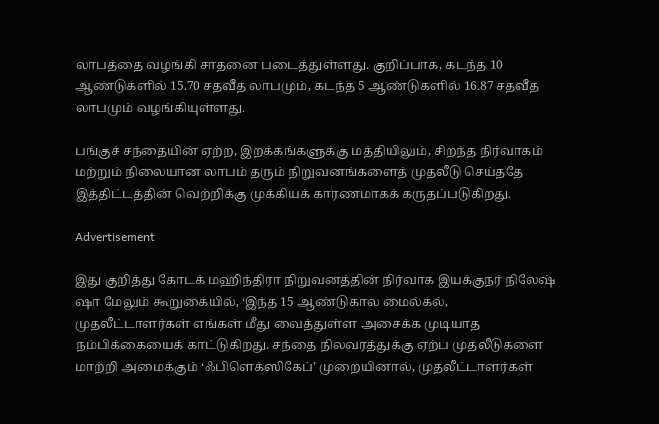லாபத்தை வழங்கி சாதனை படைத்துள்ளது. குறிப்பாக, கடந்த 10 ஆண்டுகளில் 15.70 சதவீத லாபமும், கடந்த 5 ஆண்டுகளில் 16.87 சதவீத லாபமும் வழங்கியுள்ளது.

பங்குச் சந்தையின் ஏற்ற, இறக்கங்களுக்கு மத்தியிலும், சிறந்த நிர்வாகம் மற்றும் நிலையான லாபம் தரும் நிறுவனங்களைத் முதலீடு செய்ததே இத்திட்டத்தின் வெற்றிக்கு முக்கியக் காரணமாகக் கருதப்படுகிறது.

Advertisement

இது குறித்து கோடக் மஹிந்திரா நிறுவனத்தின் நிர்வாக இயக்குநர் நிலேஷ் ஷா மேலும் கூறுகையில், ‘இந்த 15 ஆண்டுகால மைல்கல், முதலீட்டாளர்கள் எங்கள் மீது வைத்துள்ள அசைக்க முடியாத நம்பிக்கையைக் காட்டுகிறது. சந்தை நிலவரத்துக்கு ஏற்ப முதலீடுகளை மாற்றி அமைக்கும் ‘ஃபிளெக்ஸிகேப்’ முறையினால், முதலீட்டாளர்கள்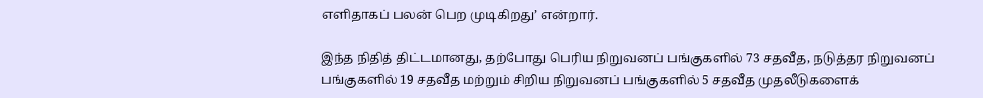எளிதாகப் பலன் பெற முடிகிறது’ என்றார்.

இந்த நிதித் திட்டமானது, தற்போது பெரிய நிறுவனப் பங்குகளில் 73 சதவீத, நடுத்தர நிறுவனப் பங்குகளில் 19 சதவீத மற்றும் சிறிய நிறுவனப் பங்குகளில் 5 சதவீத முதலீடுகளைக்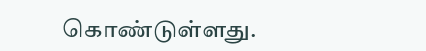கொண்டுள்ளது.